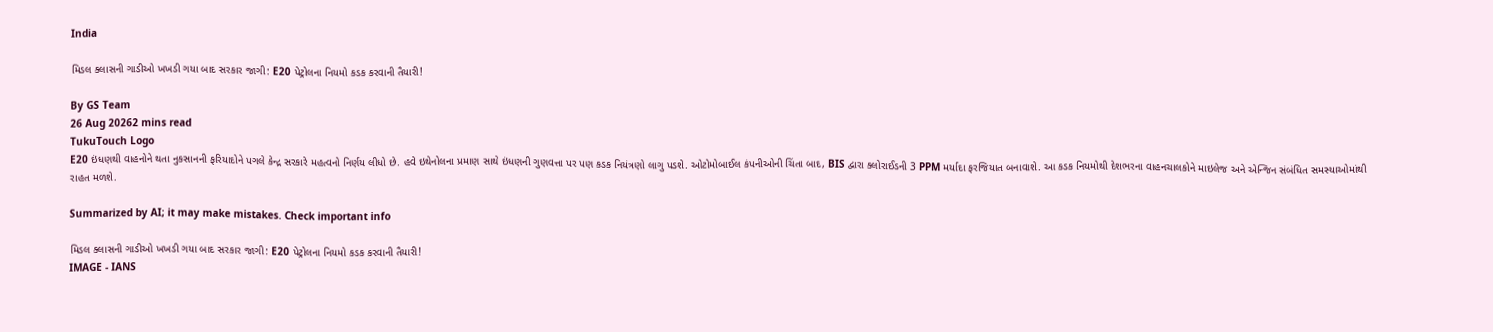India

મિડલ ક્લાસની ગાડીઓ ખખડી ગયા બાદ સરકાર જાગી: E20 પેટ્રોલના નિયમો કડક કરવાની તૈયારી!

By GS Team
26 Aug 20262 mins read
TukuTouch Logo
E20 ઇંધણથી વાહનોને થતા નુકસાનની ફરિયાદોને પગલે કેન્દ્ર સરકારે મહત્વનો નિર્ણય લીધો છે. હવે ઇથેનોલના પ્રમાણ સાથે ઇંધણની ગુણવત્તા પર પણ કડક નિયંત્રણો લાગુ પડશે. ઓટોમોબાઈલ કંપનીઓની ચિંતા બાદ, BIS દ્વારા ક્લોરાઈડની 3 PPM મર્યાદા ફરજિયાત બનાવાશે. આ કડક નિયમોથી દેશભરના વાહનચાલકોને માઇલેજ અને એન્જિન સંબંધિત સમસ્યાઓમાંથી રાહત મળશે.

Summarized by AI; it may make mistakes. Check important info

મિડલ ક્લાસની ગાડીઓ ખખડી ગયા બાદ સરકાર જાગી: E20 પેટ્રોલના નિયમો કડક કરવાની તૈયારી!
IMAGE - IANS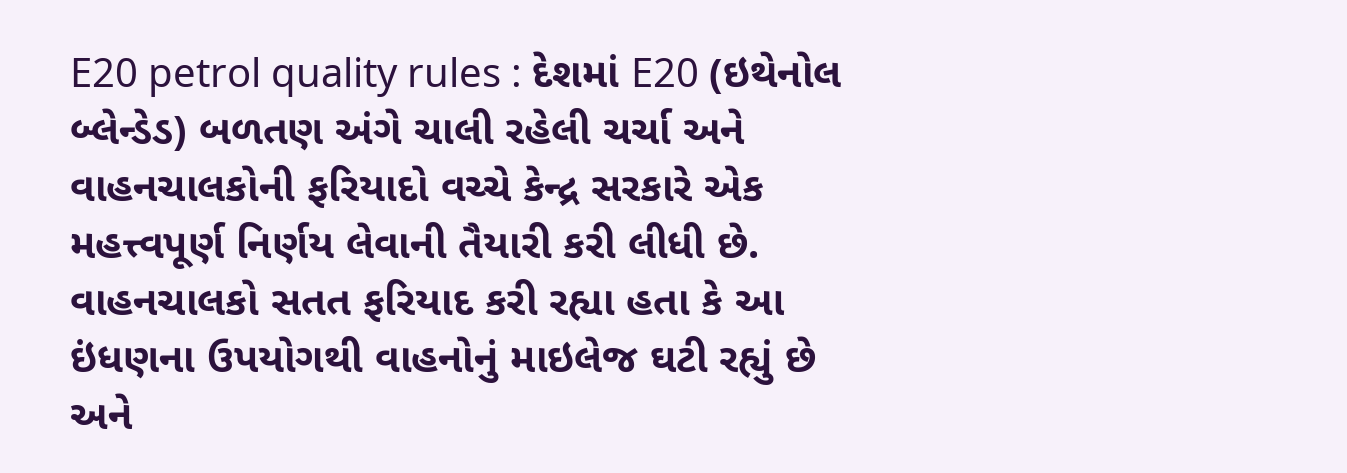E20 petrol quality rules : દેશમાં E20 (ઇથેનોલ બ્લેન્ડેડ) બળતણ અંગે ચાલી રહેલી ચર્ચા અને વાહનચાલકોની ફરિયાદો વચ્ચે કેન્દ્ર સરકારે એક મહત્ત્વપૂર્ણ નિર્ણય લેવાની તૈયારી કરી લીધી છે. વાહનચાલકો સતત ફરિયાદ કરી રહ્યા હતા કે આ ઇંધણના ઉપયોગથી વાહનોનું માઇલેજ ઘટી રહ્યું છે અને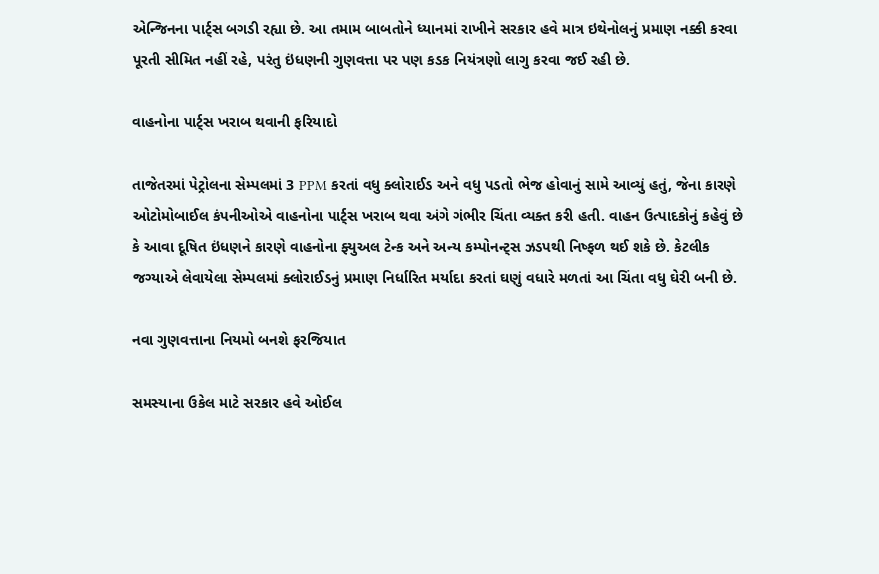એન્જિનના પાર્ટ્સ બગડી રહ્યા છે. આ તમામ બાબતોને ધ્યાનમાં રાખીને સરકાર હવે માત્ર ઇથેનોલનું પ્રમાણ નક્કી કરવા પૂરતી સીમિત નહીં રહે, પરંતુ ઇંધણની ગુણવત્તા પર પણ કડક નિયંત્રણો લાગુ કરવા જઈ રહી છે.

વાહનોના પાર્ટ્સ ખરાબ થવાની ફરિયાદો

તાજેતરમાં પેટ્રોલના સેમ્પલમાં 3 PPM કરતાં વધુ ક્લોરાઈડ અને વધુ પડતો ભેજ હોવાનું સામે આવ્યું હતું, જેના કારણે ઓટોમોબાઈલ કંપનીઓએ વાહનોના પાર્ટ્સ ખરાબ થવા અંગે ગંભીર ચિંતા વ્યક્ત કરી હતી. વાહન ઉત્પાદકોનું કહેવું છે કે આવા દૂષિત ઇંધણને કારણે વાહનોના ફ્યુઅલ ટેન્ક અને અન્ય કમ્પોનન્ટ્સ ઝડપથી નિષ્ફળ થઈ શકે છે. કેટલીક જગ્યાએ લેવાયેલા સેમ્પલમાં ક્લોરાઈડનું પ્રમાણ નિર્ધારિત મર્યાદા કરતાં ઘણું વધારે મળતાં આ ચિંતા વધુ ઘેરી બની છે.

નવા ગુણવત્તાના નિયમો બનશે ફરજિયાત

સમસ્યાના ઉકેલ માટે સરકાર હવે ઓઈલ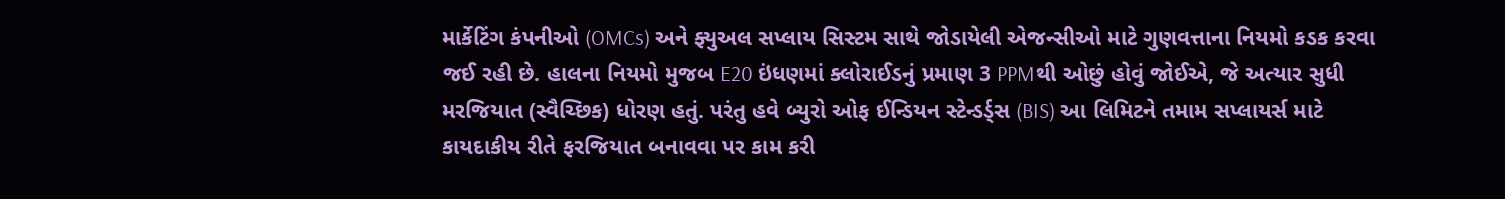માર્કેટિંગ કંપનીઓ (OMCs) અને ફ્યુઅલ સપ્લાય સિસ્ટમ સાથે જોડાયેલી એજન્સીઓ માટે ગુણવત્તાના નિયમો કડક કરવા જઈ રહી છે. હાલના નિયમો મુજબ E20 ઇંધણમાં ક્લોરાઈડનું પ્રમાણ 3 PPMથી ઓછું હોવું જોઈએ, જે અત્યાર સુધી મરજિયાત (સ્વૈચ્છિક) ધોરણ હતું. પરંતુ હવે બ્યુરો ઓફ ઈન્ડિયન સ્ટેન્ડર્ડ્સ (BIS) આ લિમિટને તમામ સપ્લાયર્સ માટે કાયદાકીય રીતે ફરજિયાત બનાવવા પર કામ કરી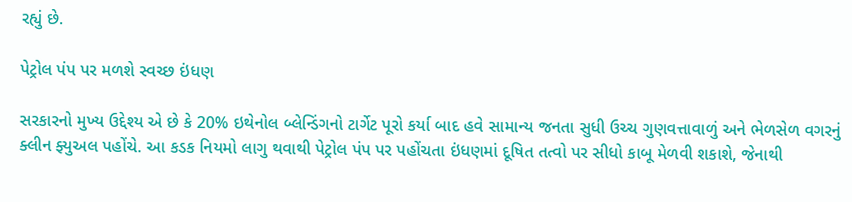રહ્યું છે.

પેટ્રોલ પંપ પર મળશે સ્વચ્છ ઇંધણ

સરકારનો મુખ્ય ઉદ્દેશ્ય એ છે કે 20% ઇથેનોલ બ્લેન્ડિંગનો ટાર્ગેટ પૂરો કર્યા બાદ હવે સામાન્ય જનતા સુધી ઉચ્ચ ગુણવત્તાવાળું અને ભેળસેળ વગરનું ક્લીન ફ્યુઅલ પહોંચે. આ કડક નિયમો લાગુ થવાથી પેટ્રોલ પંપ પર પહોંચતા ઇંધણમાં દૂષિત તત્વો પર સીધો કાબૂ મેળવી શકાશે, જેનાથી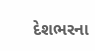દેશભરના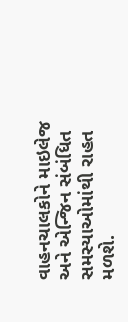વાહનચાલકોને માઇલેજ અને એન્જિન સંબંધિત સમસ્યાઓમાંથી રાહત મળશે.